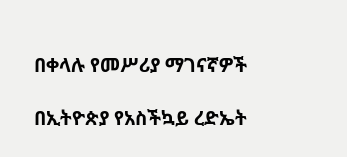በቀላሉ የመሥሪያ ማገናኛዎች

በኢትዮጵያ የአስችኳይ ረድኤት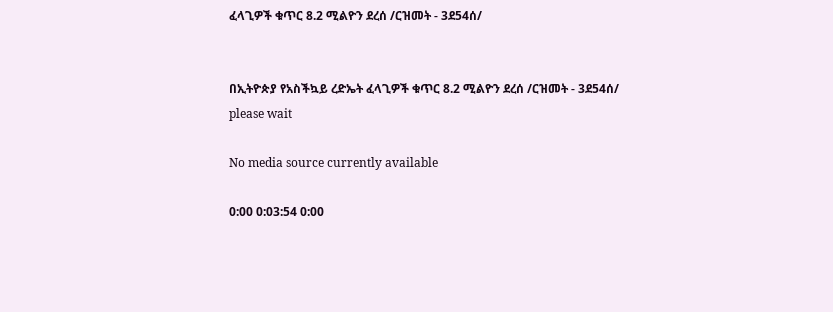ፈላጊዎች ቁጥር 8.2 ሚልዮን ደረሰ /ርዝመት - 3ደ54ሰ/


በኢትዮጵያ የአስችኳይ ረድኤት ፈላጊዎች ቁጥር 8.2 ሚልዮን ደረሰ /ርዝመት - 3ደ54ሰ/
please wait

No media source currently available

0:00 0:03:54 0:00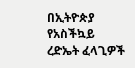በኢትዮጵያ የአስችኳይ ረድኤት ፈላጊዎች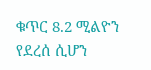ቁጥር 8.2 ሚልዮን የደረሰ ሲሆን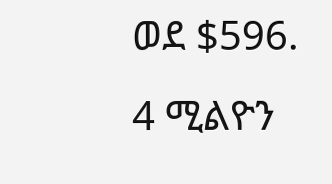ወደ $596. 4 ሚልዮን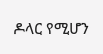ዶላር የሚሆን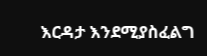እርዳታ እንደሚያስፈልግ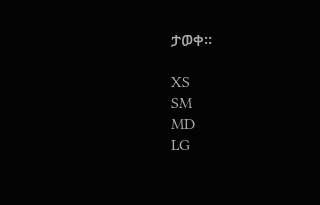ታወቀ።

XS
SM
MD
LG